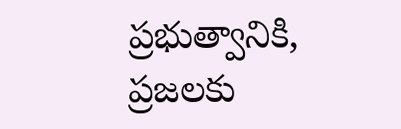ప్రభుత్వానికి, ప్రజలకు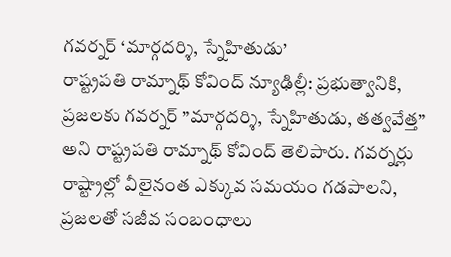గవర్నర్ ‘మార్గదర్శి, స్నేహితుడు’
రాష్ట్రపతి రామ్నాథ్ కోవింద్ న్యూఢిల్లీ: ప్రభుత్వానికి, ప్రజలకు గవర్నర్ ”మార్గదర్శి, స్నేహితుడు, తత్వవేత్త” అని రాష్ట్రపతి రామ్నాథ్ కోవింద్ తెలిపారు. గవర్నర్లు రాష్ట్రాల్లో వీలైనంత ఎక్కువ సమయం గడపాలని, ప్రజలతో సజీవ సంబంధాలు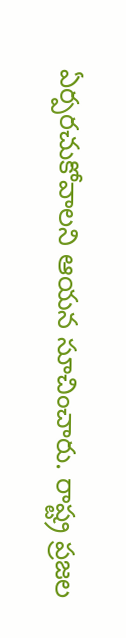ఏర్పరచుకోవాలని ఆయన సూచించారు. రాష్ట్ర ప్రజల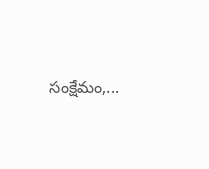సంక్షేమం,...